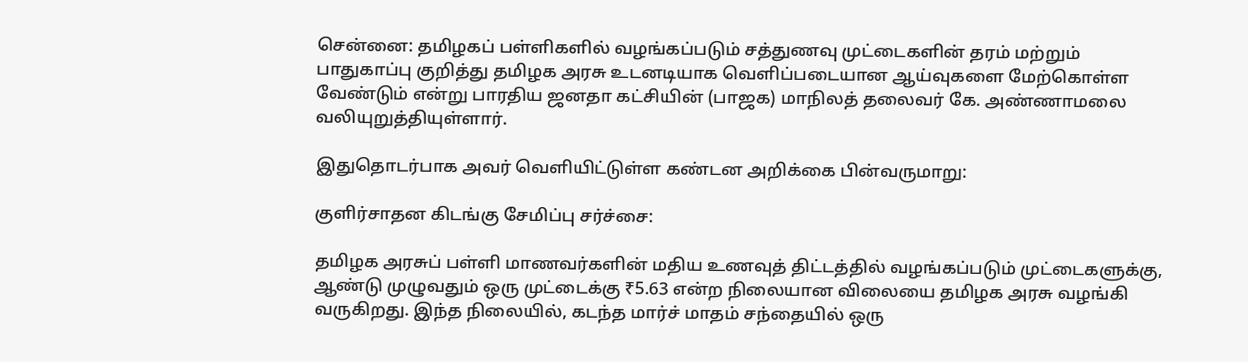சென்னை: தமிழகப் பள்ளிகளில் வழங்கப்படும் சத்துணவு முட்டைகளின் தரம் மற்றும் பாதுகாப்பு குறித்து தமிழக அரசு உடனடியாக வெளிப்படையான ஆய்வுகளை மேற்கொள்ள வேண்டும் என்று பாரதிய ஜனதா கட்சியின் (பாஜக) மாநிலத் தலைவர் கே. அண்ணாமலை வலியுறுத்தியுள்ளார்.

இதுதொடர்பாக அவர் வெளியிட்டுள்ள கண்டன அறிக்கை பின்வருமாறு:

குளிர்சாதன கிடங்கு சேமிப்பு சர்ச்சை:

தமிழக அரசுப் பள்ளி மாணவர்களின் மதிய உணவுத் திட்டத்தில் வழங்கப்படும் முட்டைகளுக்கு, ஆண்டு முழுவதும் ஒரு முட்டைக்கு ₹5.63 என்ற நிலையான விலையை தமிழக அரசு வழங்கி வருகிறது. இந்த நிலையில், கடந்த மார்ச் மாதம் சந்தையில் ஒரு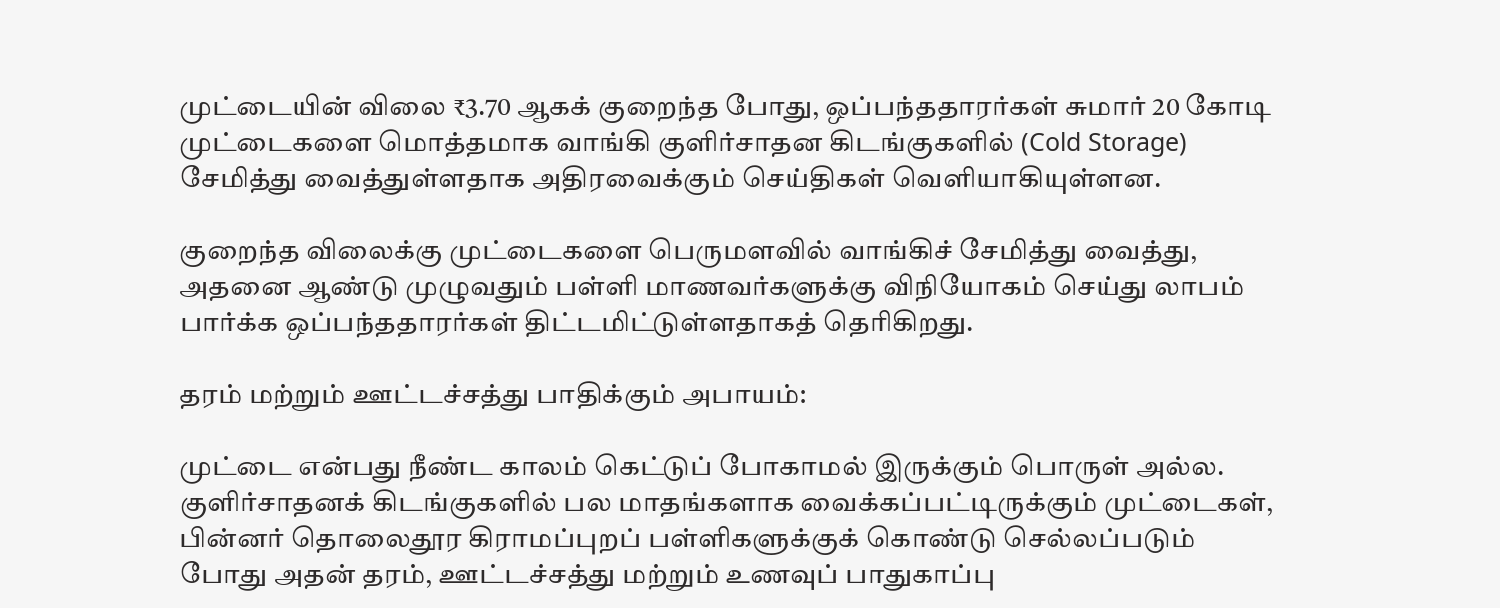முட்டையின் விலை ₹3.70 ஆகக் குறைந்த போது, ஒப்பந்ததாரர்கள் சுமார் 20 கோடி முட்டைகளை மொத்தமாக வாங்கி குளிர்சாதன கிடங்குகளில் (Cold Storage) சேமித்து வைத்துள்ளதாக அதிரவைக்கும் செய்திகள் வெளியாகியுள்ளன.

குறைந்த விலைக்கு முட்டைகளை பெருமளவில் வாங்கிச் சேமித்து வைத்து, அதனை ஆண்டு முழுவதும் பள்ளி மாணவர்களுக்கு விநியோகம் செய்து லாபம் பார்க்க ஒப்பந்ததாரர்கள் திட்டமிட்டுள்ளதாகத் தெரிகிறது.

தரம் மற்றும் ஊட்டச்சத்து பாதிக்கும் அபாயம்:

முட்டை என்பது நீண்ட காலம் கெட்டுப் போகாமல் இருக்கும் பொருள் அல்ல. குளிர்சாதனக் கிடங்குகளில் பல மாதங்களாக வைக்கப்பட்டிருக்கும் முட்டைகள், பின்னர் தொலைதூர கிராமப்புறப் பள்ளிகளுக்குக் கொண்டு செல்லப்படும் போது அதன் தரம், ஊட்டச்சத்து மற்றும் உணவுப் பாதுகாப்பு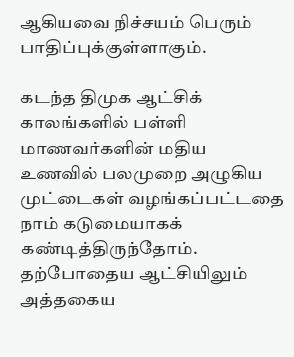ஆகியவை நிச்சயம் பெரும் பாதிப்புக்குள்ளாகும்.

கடந்த திமுக ஆட்சிக் காலங்களில் பள்ளி மாணவர்களின் மதிய உணவில் பலமுறை அழுகிய முட்டைகள் வழங்கப்பட்டதை நாம் கடுமையாகக் கண்டித்திருந்தோம். தற்போதைய ஆட்சியிலும் அத்தகைய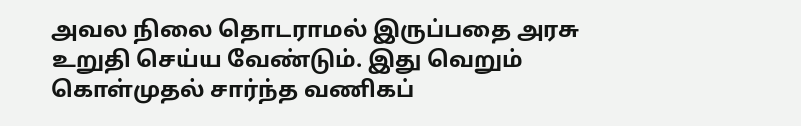அவல நிலை தொடராமல் இருப்பதை அரசு உறுதி செய்ய வேண்டும். இது வெறும் கொள்முதல் சார்ந்த வணிகப்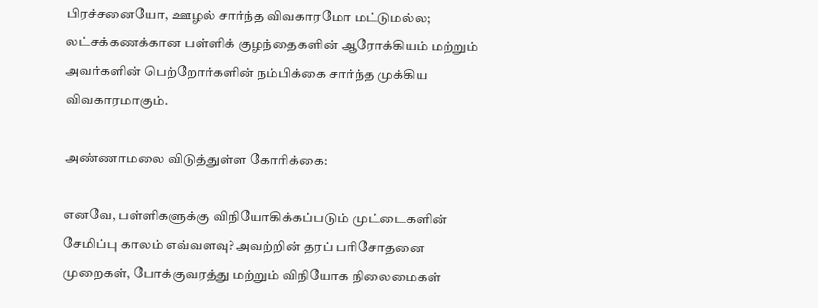பிரச்சனையோ, ஊழல் சார்ந்த விவகாரமோ மட்டுமல்ல; லட்சக்கணக்கான பள்ளிக் குழந்தைகளின் ஆரோக்கியம் மற்றும் அவர்களின் பெற்றோர்களின் நம்பிக்கை சார்ந்த முக்கிய விவகாரமாகும்.

அண்ணாமலை விடுத்துள்ள கோரிக்கை:

எனவே, பள்ளிகளுக்கு விநியோகிக்கப்படும் முட்டைகளின் சேமிப்பு காலம் எவ்வளவு? அவற்றின் தரப் பரிசோதனை முறைகள், போக்குவரத்து மற்றும் விநியோக நிலைமைகள்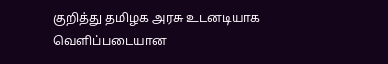குறித்து தமிழக அரசு உடனடியாக வெளிப்படையான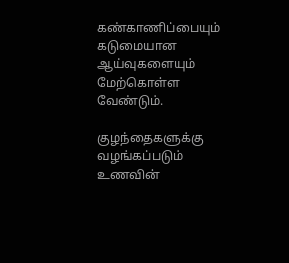கண்காணிப்பையும் கடுமையான ஆய்வுகளையும் மேற்கொள்ள வேண்டும்.

குழந்தைகளுக்கு வழங்கப்படும் உணவின்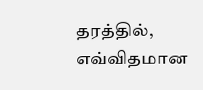தரத்தில், எவ்விதமான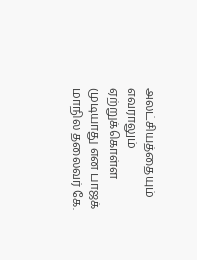அலட்சியத்தையும் எவராலும் ஏற்றுக்கொள்ள முடியாது என பாஜக் மாநில தலைவர் கே.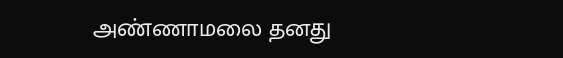அண்ணாமலை தனது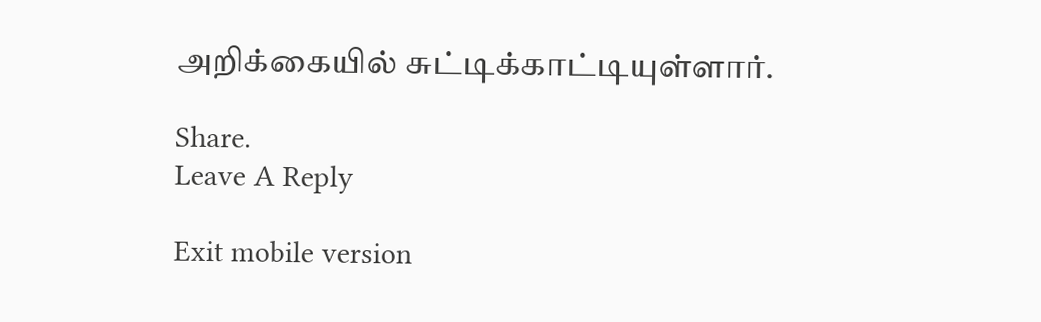அறிக்கையில் சுட்டிக்காட்டியுள்ளார்.

Share.
Leave A Reply

Exit mobile version